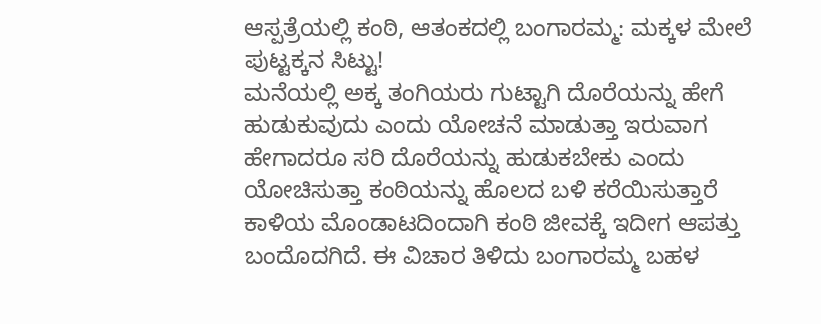ಆಸ್ಪತ್ರೆಯಲ್ಲಿ ಕಂಠಿ, ಆತಂಕದಲ್ಲಿ ಬಂಗಾರಮ್ಮ: ಮಕ್ಕಳ ಮೇಲೆ ಪುಟ್ಟಕ್ಕನ ಸಿಟ್ಟು!
ಮನೆಯಲ್ಲಿ ಅಕ್ಕ ತಂಗಿಯರು ಗುಟ್ಟಾಗಿ ದೊರೆಯನ್ನು ಹೇಗೆ ಹುಡುಕುವುದು ಎಂದು ಯೋಚನೆ ಮಾಡುತ್ತಾ ಇರುವಾಗ ಹೇಗಾದರೂ ಸರಿ ದೊರೆಯನ್ನು ಹುಡುಕಬೇಕು ಎಂದು ಯೋಚಿಸುತ್ತಾ ಕಂಠಿಯನ್ನು ಹೊಲದ ಬಳಿ ಕರೆಯಿಸುತ್ತಾರೆ ಕಾಳಿಯ ಮೊಂಡಾಟದಿಂದಾಗಿ ಕಂಠಿ ಜೀವಕ್ಕೆ ಇದೀಗ ಆಪತ್ತು ಬಂದೊದಗಿದೆ. ಈ ವಿಚಾರ ತಿಳಿದು ಬಂಗಾರಮ್ಮ ಬಹಳ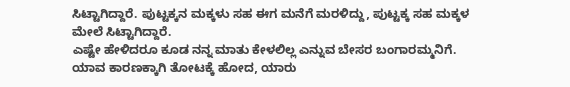ಸಿಟ್ಟಾಗಿದ್ದಾರೆ. ಪುಟ್ಟಕ್ಕನ ಮಕ್ಕಳು ಸಹ ಈಗ ಮನೆಗೆ ಮರಳಿದ್ದು, ಪುಟ್ಟಕ್ಕ ಸಹ ಮಕ್ಕಳ ಮೇಲೆ ಸಿಟ್ಟಾಗಿದ್ದಾರೆ.
ಎಷ್ಟೇ ಹೇಳಿದರೂ ಕೂಡ ನನ್ನ ಮಾತು ಕೇಳಲಿಲ್ಲ ಎನ್ನುವ ಬೇಸರ ಬಂಗಾರಮ್ಮನಿಗೆ. ಯಾವ ಕಾರಣಕ್ಕಾಗಿ ತೋಟಕ್ಕೆ ಹೋದ, ಯಾರು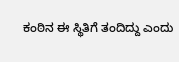ಕಂಠಿನ ಈ ಸ್ಥಿತಿಗೆ ತಂದಿದ್ದು ಎಂದು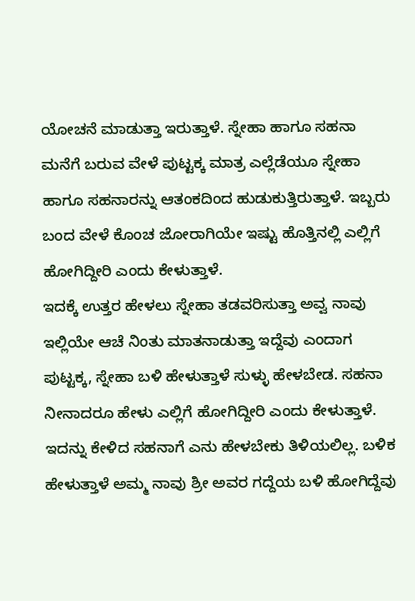ಯೋಚನೆ ಮಾಡುತ್ತಾ ಇರುತ್ತಾಳೆ. ಸ್ನೇಹಾ ಹಾಗೂ ಸಹನಾ ಮನೆಗೆ ಬರುವ ವೇಳೆ ಪುಟ್ಟಕ್ಕ ಮಾತ್ರ ಎಲ್ಲೆಡೆಯೂ ಸ್ನೇಹಾ ಹಾಗೂ ಸಹನಾರನ್ನು ಆತಂಕದಿಂದ ಹುಡುಕುತ್ತಿರುತ್ತಾಳೆ. ಇಬ್ಬರು ಬಂದ ವೇಳೆ ಕೊಂಚ ಜೋರಾಗಿಯೇ ಇಷ್ಟು ಹೊತ್ತಿನಲ್ಲಿ ಎಲ್ಲಿಗೆ ಹೋಗಿದ್ದೀರಿ ಎಂದು ಕೇಳುತ್ತಾಳೆ.
ಇದಕ್ಕೆ ಉತ್ತರ ಹೇಳಲು ಸ್ನೇಹಾ ತಡವರಿಸುತ್ತಾ ಅವ್ವ ನಾವು ಇಲ್ಲಿಯೇ ಆಚೆ ನಿಂತು ಮಾತನಾಡುತ್ತಾ ಇದ್ದೆವು ಎಂದಾಗ ಪುಟ್ಟಕ್ಕ, ಸ್ನೇಹಾ ಬಳಿ ಹೇಳುತ್ತಾಳೆ ಸುಳ್ಳು ಹೇಳಬೇಡ. ಸಹನಾ ನೀನಾದರೂ ಹೇಳು ಎಲ್ಲಿಗೆ ಹೋಗಿದ್ದೀರಿ ಎಂದು ಕೇಳುತ್ತಾಳೆ. ಇದನ್ನು ಕೇಳಿದ ಸಹನಾಗೆ ಎನು ಹೇಳಬೇಕು ತಿಳಿಯಲಿಲ್ಲ. ಬಳಿಕ ಹೇಳುತ್ತಾಳೆ ಅಮ್ಮ ನಾವು ಶ್ರೀ ಅವರ ಗದ್ದೆಯ ಬಳಿ ಹೋಗಿದ್ದೆವು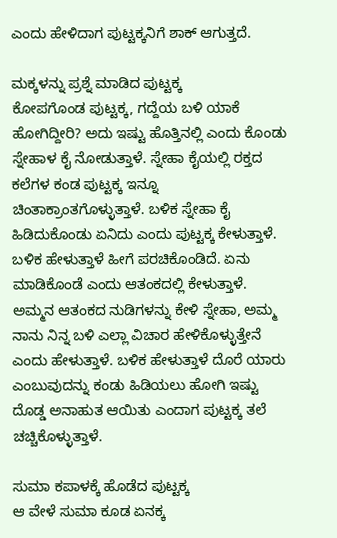ಎಂದು ಹೇಳಿದಾಗ ಪುಟ್ಟಕ್ಕನಿಗೆ ಶಾಕ್ ಆಗುತ್ತದೆ.

ಮಕ್ಕಳನ್ನು ಪ್ರಶ್ನೆ ಮಾಡಿದ ಪುಟ್ಟಕ್ಕ
ಕೋಪಗೊಂಡ ಪುಟ್ಟಕ್ಕ, ಗದ್ದೆಯ ಬಳಿ ಯಾಕೆ ಹೋಗಿದ್ದೀರಿ? ಅದು ಇಷ್ಟು ಹೊತ್ತಿನಲ್ಲಿ ಎಂದು ಕೊಂಡು ಸ್ನೇಹಾಳ ಕೈ ನೋಡುತ್ತಾಳೆ. ಸ್ನೇಹಾ ಕೈಯಲ್ಲಿ ರಕ್ತದ ಕಲೆಗಳ ಕಂಡ ಪುಟ್ಟಕ್ಕ ಇನ್ನೂ ಚಿಂತಾಕ್ರಾಂತಗೊಳ್ಳುತ್ತಾಳೆ. ಬಳಿಕ ಸ್ನೇಹಾ ಕೈ ಹಿಡಿದುಕೊಂಡು ಏನಿದು ಎಂದು ಪುಟ್ಟಕ್ಕ ಕೇಳುತ್ತಾಳೆ. ಬಳಿಕ ಹೇಳುತ್ತಾಳೆ ಹೀಗೆ ಪರಚಿಕೊಂಡಿದೆ. ಏನು ಮಾಡಿಕೊಂಡೆ ಎಂದು ಆತಂಕದಲ್ಲಿ ಕೇಳುತ್ತಾಳೆ. ಅಮ್ಮನ ಆತಂಕದ ನುಡಿಗಳನ್ನು ಕೇಳಿ ಸ್ನೇಹಾ, ಅಮ್ಮ ನಾನು ನಿನ್ನ ಬಳಿ ಎಲ್ಲಾ ವಿಚಾರ ಹೇಳಿಕೊಳ್ಳುತ್ತೇನೆ ಎಂದು ಹೇಳುತ್ತಾಳೆ. ಬಳಿಕ ಹೇಳುತ್ತಾಳೆ ದೊರೆ ಯಾರು ಎಂಬುವುದನ್ನು ಕಂಡು ಹಿಡಿಯಲು ಹೋಗಿ ಇಷ್ಟು ದೊಡ್ಡ ಅನಾಹುತ ಆಯಿತು ಎಂದಾಗ ಪುಟ್ಟಕ್ಕ ತಲೆ ಚಚ್ಚಿಕೊಳ್ಳುತ್ತಾಳೆ.

ಸುಮಾ ಕಪಾಳಕ್ಕೆ ಹೊಡೆದ ಪುಟ್ಟಕ್ಕ
ಆ ವೇಳೆ ಸುಮಾ ಕೂಡ ಏನಕ್ಕ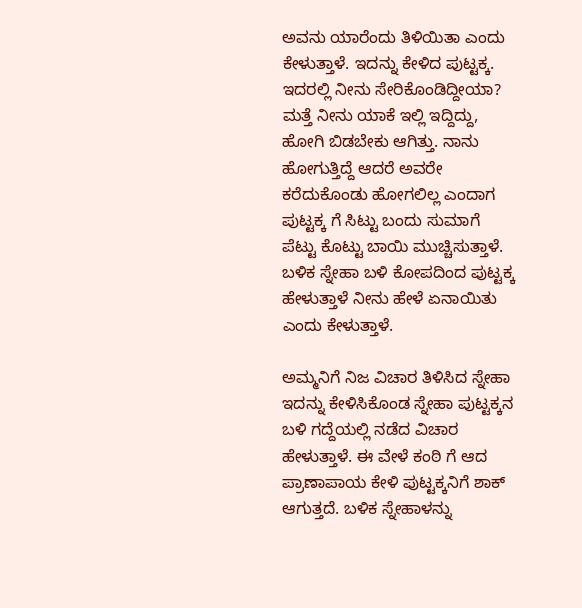ಅವನು ಯಾರೆಂದು ತಿಳಿಯಿತಾ ಎಂದು ಕೇಳುತ್ತಾಳೆ. ಇದನ್ನು ಕೇಳಿದ ಪುಟ್ಟಕ್ಕ. ಇದರಲ್ಲಿ ನೀನು ಸೇರಿಕೊಂಡಿದ್ದೀಯಾ? ಮತ್ತೆ ನೀನು ಯಾಕೆ ಇಲ್ಲಿ ಇದ್ದಿದ್ದು, ಹೋಗಿ ಬಿಡಬೇಕು ಆಗಿತ್ತು. ನಾನು ಹೋಗುತ್ತಿದ್ದೆ ಆದರೆ ಅವರೇ ಕರೆದುಕೊಂಡು ಹೋಗಲಿಲ್ಲ ಎಂದಾಗ ಪುಟ್ಟಕ್ಕ ಗೆ ಸಿಟ್ಟು ಬಂದು ಸುಮಾಗೆ ಪೆಟ್ಟು ಕೊಟ್ಟು ಬಾಯಿ ಮುಚ್ಚಿಸುತ್ತಾಳೆ. ಬಳಿಕ ಸ್ನೇಹಾ ಬಳಿ ಕೋಪದಿಂದ ಪುಟ್ಟಕ್ಕ ಹೇಳುತ್ತಾಳೆ ನೀನು ಹೇಳೆ ಏನಾಯಿತು ಎಂದು ಕೇಳುತ್ತಾಳೆ.

ಅಮ್ಮನಿಗೆ ನಿಜ ವಿಚಾರ ತಿಳಿಸಿದ ಸ್ನೇಹಾ
ಇದನ್ನು ಕೇಳಿಸಿಕೊಂಡ ಸ್ನೇಹಾ ಪುಟ್ಟಕ್ಕನ ಬಳಿ ಗದ್ದೆಯಲ್ಲಿ ನಡೆದ ವಿಚಾರ ಹೇಳುತ್ತಾಳೆ. ಈ ವೇಳೆ ಕಂಠಿ ಗೆ ಆದ ಪ್ರಾಣಾಪಾಯ ಕೇಳಿ ಪುಟ್ಟಕ್ಕನಿಗೆ ಶಾಕ್ ಆಗುತ್ತದೆ. ಬಳಿಕ ಸ್ನೇಹಾಳನ್ನು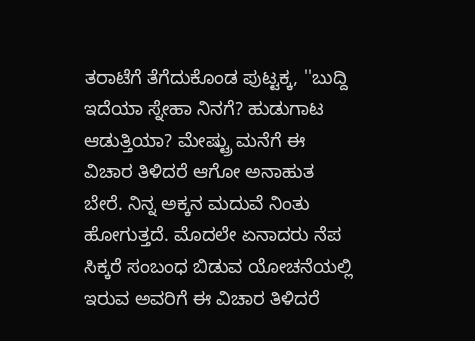ತರಾಟೆಗೆ ತೆಗೆದುಕೊಂಡ ಪುಟ್ಟಕ್ಕ, ''ಬುದ್ದಿ ಇದೆಯಾ ಸ್ನೇಹಾ ನಿನಗೆ? ಹುಡುಗಾಟ ಆಡುತ್ತಿಯಾ? ಮೇಷ್ಟ್ರು ಮನೆಗೆ ಈ ವಿಚಾರ ತಿಳಿದರೆ ಆಗೋ ಅನಾಹುತ ಬೇರೆ. ನಿನ್ನ ಅಕ್ಕನ ಮದುವೆ ನಿಂತು ಹೋಗುತ್ತದೆ. ಮೊದಲೇ ಏನಾದರು ನೆಪ ಸಿಕ್ಕರೆ ಸಂಬಂಧ ಬಿಡುವ ಯೋಚನೆಯಲ್ಲಿ ಇರುವ ಅವರಿಗೆ ಈ ವಿಚಾರ ತಿಳಿದರೆ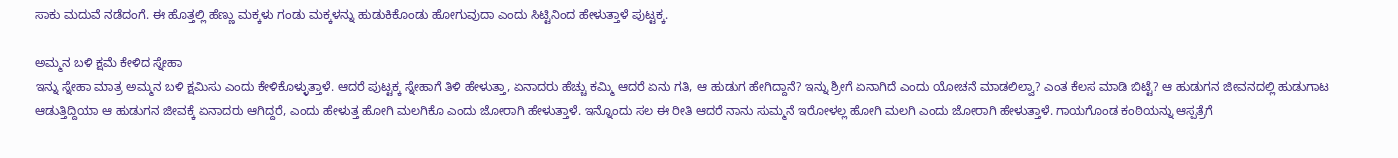ಸಾಕು ಮದುವೆ ನಡೆದಂಗೆ. ಈ ಹೊತ್ತಲ್ಲಿ ಹೆಣ್ಣು ಮಕ್ಕಳು ಗಂಡು ಮಕ್ಕಳನ್ನು ಹುಡುಕಿಕೊಂಡು ಹೋಗುವುದಾ ಎಂದು ಸಿಟ್ಟಿನಿಂದ ಹೇಳುತ್ತಾಳೆ ಪುಟ್ಟಕ್ಕ.

ಅಮ್ಮನ ಬಳಿ ಕ್ಷಮೆ ಕೇಳಿದ ಸ್ನೇಹಾ
ಇನ್ನು ಸ್ನೇಹಾ ಮಾತ್ರ ಅಮ್ಮನ ಬಳಿ ಕ್ಷಮಿಸು ಎಂದು ಕೇಳಿಕೊಳ್ಳುತ್ತಾಳೆ. ಆದರೆ ಪುಟ್ಟಕ್ಕ ಸ್ನೇಹಾಗೆ ತಿಳಿ ಹೇಳುತ್ತಾ, ಏನಾದರು ಹೆಚ್ಚು ಕಮ್ಮಿ ಆದರೆ ಏನು ಗತಿ, ಆ ಹುಡುಗ ಹೇಗಿದ್ದಾನೆ? ಇನ್ನು ಶ್ರೀಗೆ ಏನಾಗಿದೆ ಎಂದು ಯೋಚನೆ ಮಾಡಲಿಲ್ವಾ? ಎಂತ ಕೆಲಸ ಮಾಡಿ ಬಿಟ್ಟೆ? ಆ ಹುಡುಗನ ಜೀವನದಲ್ಲಿ ಹುಡುಗಾಟ ಆಡುತ್ತಿದ್ದಿಯಾ ಆ ಹುಡುಗನ ಜೀವಕ್ಕೆ ಏನಾದರು ಆಗಿದ್ದರೆ, ಎಂದು ಹೇಳುತ್ತ ಹೋಗಿ ಮಲಗಿಕೊ ಎಂದು ಜೋರಾಗಿ ಹೇಳುತ್ತಾಳೆ. ಇನ್ನೊಂದು ಸಲ ಈ ರೀತಿ ಆದರೆ ನಾನು ಸುಮ್ಮನೆ ಇರೋಳಲ್ಲ ಹೋಗಿ ಮಲಗಿ ಎಂದು ಜೋರಾಗಿ ಹೇಳುತ್ತಾಳೆ. ಗಾಯಗೊಂಡ ಕಂಠಿಯನ್ನು ಆಸ್ಪತ್ರೆಗೆ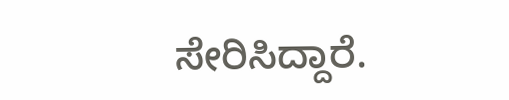ಸೇರಿಸಿದ್ದಾರೆ.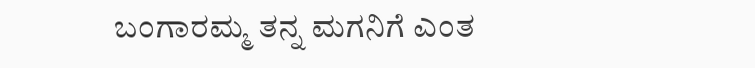ಬಂಗಾರಮ್ಮ ತನ್ನ ಮಗನಿಗೆ ಎಂತ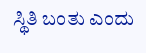ಸ್ಥಿತಿ ಬಂತು ಎಂದು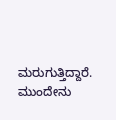ಮರುಗುತ್ತಿದ್ದಾರೆ. ಮುಂದೇನು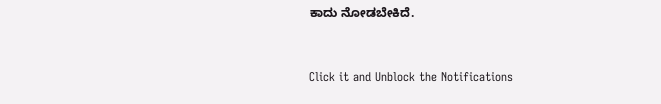ಕಾದು ನೋಡಬೇಕಿದೆ.


Click it and Unblock the Notifications